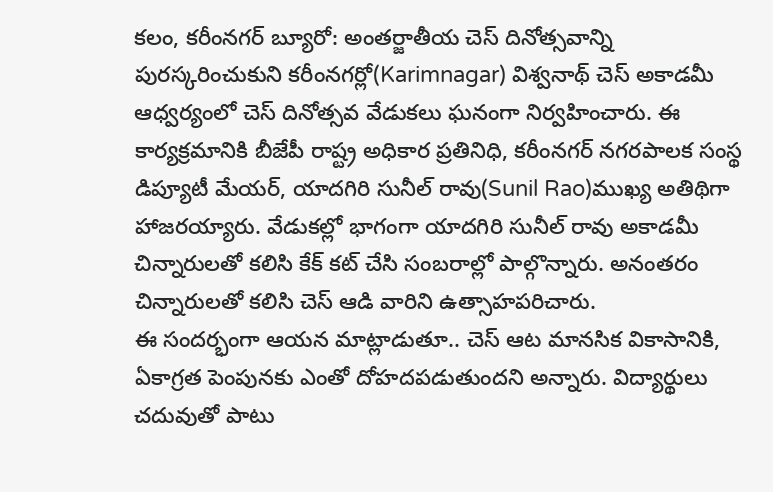కలం, కరీంనగర్ బ్యూరో: అంతర్జాతీయ చెస్ దినోత్సవాన్ని పురస్కరించుకుని కరీంనగర్లో(Karimnagar) విశ్వనాథ్ చెస్ అకాడమీ ఆధ్వర్యంలో చెస్ దినోత్సవ వేడుకలు ఘనంగా నిర్వహించారు. ఈ కార్యక్రమానికి బీజేపీ రాష్ట్ర అధికార ప్రతినిధి, కరీంనగర్ నగరపాలక సంస్థ డిప్యూటీ మేయర్, యాదగిరి సునీల్ రావు(Sunil Rao)ముఖ్య అతిథిగా హాజరయ్యారు. వేడుకల్లో భాగంగా యాదగిరి సునీల్ రావు అకాడమీ చిన్నారులతో కలిసి కేక్ కట్ చేసి సంబరాల్లో పాల్గొన్నారు. అనంతరం చిన్నారులతో కలిసి చెస్ ఆడి వారిని ఉత్సాహపరిచారు.
ఈ సందర్భంగా ఆయన మాట్లాడుతూ.. చెస్ ఆట మానసిక వికాసానికి, ఏకాగ్రత పెంపునకు ఎంతో దోహదపడుతుందని అన్నారు. విద్యార్థులు చదువుతో పాటు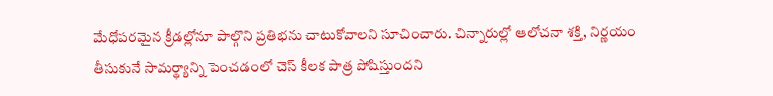మేధోపరమైన క్రీడల్లోనూ పాల్గొని ప్రతిభను చాటుకోవాలని సూచించారు. చిన్నారుల్లో ఆలోచనా శక్తి, నిర్ణయం తీసుకునే సామర్థ్యాన్ని పెంచడంలో చెస్ కీలక పాత్ర పోషిస్తుందని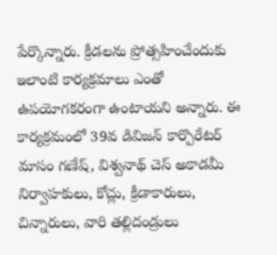పేర్కొన్నారు. క్రీడలను ప్రోత్సహించేందుకు ఇలాంటి కార్యక్రమాలు ఎంతో ఉపయోగకరంగా ఉంటాయని అన్నారు. ఈ కార్యక్రమంలో 39వ డివిజన్ కార్పొరేటర్ మాసం గణేష్, విశ్వనాథ్ చెస్ అకాడమీ నిర్వాహకులు, కోచ్లు, క్రీడాకారులు, చిన్నారులు, వారి తల్లిదండ్రులు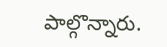పాల్గొన్నారు.